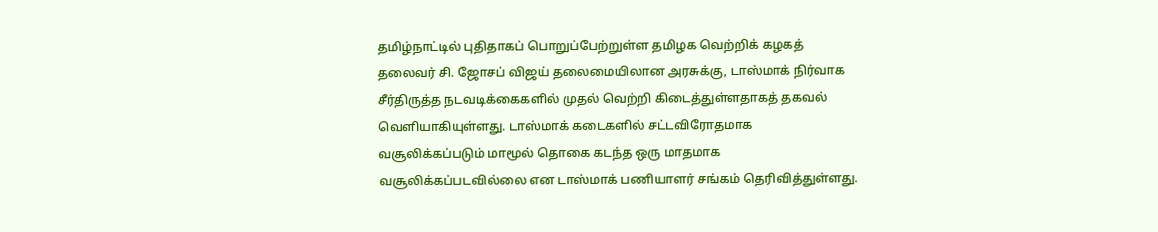தமிழ்நாட்டில் புதிதாகப் பொறுப்பேற்றுள்ள தமிழக வெற்றிக் கழகத் தலைவர் சி. ஜோசப் விஜய் தலைமையிலான அரசுக்கு, டாஸ்மாக் நிர்வாக சீர்திருத்த நடவடிக்கைகளில் முதல் வெற்றி கிடைத்துள்ளதாகத் தகவல் வெளியாகியுள்ளது. டாஸ்மாக் கடைகளில் சட்டவிரோதமாக வசூலிக்கப்படும் மாமூல் தொகை கடந்த ஒரு மாதமாக வசூலிக்கப்படவில்லை என டாஸ்மாக் பணியாளர் சங்கம் தெரிவித்துள்ளது.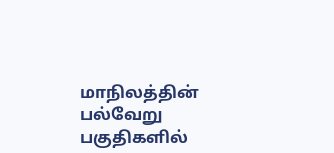மாநிலத்தின் பல்வேறு பகுதிகளில்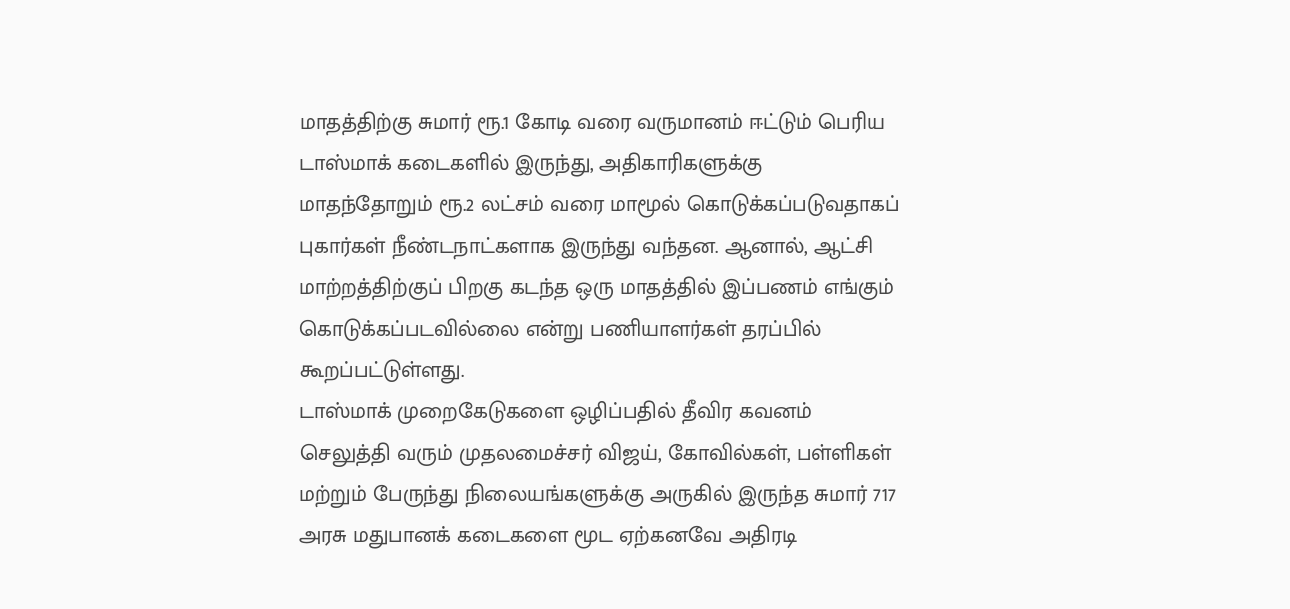மாதத்திற்கு சுமார் ரூ.1 கோடி வரை வருமானம் ஈட்டும் பெரிய டாஸ்மாக் கடைகளில் இருந்து, அதிகாரிகளுக்கு மாதந்தோறும் ரூ.2 லட்சம் வரை மாமூல் கொடுக்கப்படுவதாகப் புகார்கள் நீண்டநாட்களாக இருந்து வந்தன. ஆனால், ஆட்சி மாற்றத்திற்குப் பிறகு கடந்த ஒரு மாதத்தில் இப்பணம் எங்கும் கொடுக்கப்படவில்லை என்று பணியாளர்கள் தரப்பில் கூறப்பட்டுள்ளது.
டாஸ்மாக் முறைகேடுகளை ஒழிப்பதில் தீவிர கவனம் செலுத்தி வரும் முதலமைச்சர் விஜய், கோவில்கள், பள்ளிகள் மற்றும் பேருந்து நிலையங்களுக்கு அருகில் இருந்த சுமார் 717 அரசு மதுபானக் கடைகளை மூட ஏற்கனவே அதிரடி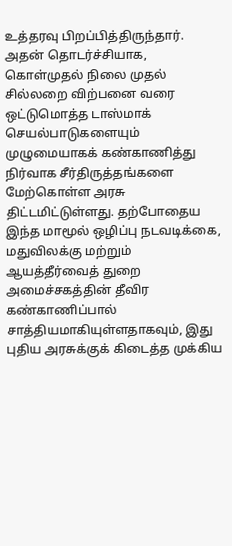உத்தரவு பிறப்பித்திருந்தார். அதன் தொடர்ச்சியாக, கொள்முதல் நிலை முதல் சில்லறை விற்பனை வரை ஒட்டுமொத்த டாஸ்மாக் செயல்பாடுகளையும் முழுமையாகக் கண்காணித்து நிர்வாக சீர்திருத்தங்களை மேற்கொள்ள அரசு திட்டமிட்டுள்ளது. தற்போதைய இந்த மாமூல் ஒழிப்பு நடவடிக்கை, மதுவிலக்கு மற்றும் ஆயத்தீர்வைத் துறை அமைச்சகத்தின் தீவிர கண்காணிப்பால் சாத்தியமாகியுள்ளதாகவும், இது புதிய அரசுக்குக் கிடைத்த முக்கிய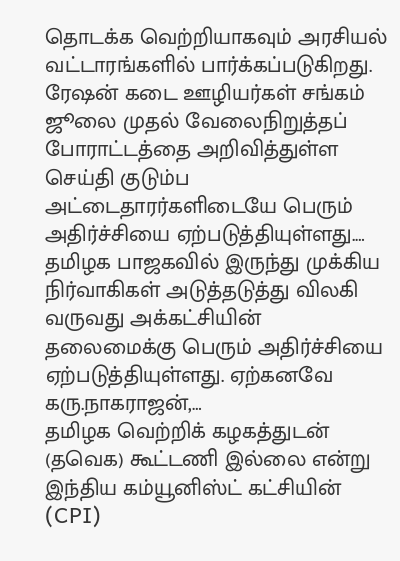தொடக்க வெற்றியாகவும் அரசியல் வட்டாரங்களில் பார்க்கப்படுகிறது.
ரேஷன் கடை ஊழியர்கள் சங்கம் ஜூலை முதல் வேலைநிறுத்தப் போராட்டத்தை அறிவித்துள்ள செய்தி குடும்ப அட்டைதாரர்களிடையே பெரும் அதிர்ச்சியை ஏற்படுத்தியுள்ளது.…
தமிழக பாஜகவில் இருந்து முக்கிய நிர்வாகிகள் அடுத்தடுத்து விலகி வருவது அக்கட்சியின் தலைமைக்கு பெரும் அதிர்ச்சியை ஏற்படுத்தியுள்ளது. ஏற்கனவே கரு.நாகராஜன்,…
தமிழக வெற்றிக் கழகத்துடன் (தவெக) கூட்டணி இல்லை என்று இந்திய கம்யூனிஸ்ட் கட்சியின் (CPI)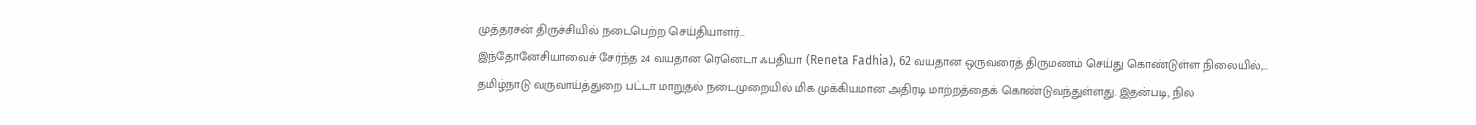முத்தரசன் திருச்சியில் நடைபெற்ற செய்தியாளர்…
இந்தோனேசியாவைச் சேர்ந்த 24 வயதான ரெனெடா ஃபதியா (Reneta Fadhia), 62 வயதான ஒருவரைத் திருமணம் செய்து கொண்டுள்ள நிலையில்,…
தமிழ்நாடு வருவாய்த்துறை பட்டா மாறுதல் நடைமுறையில் மிக முக்கியமான அதிரடி மாற்றத்தைக் கொண்டுவந்துள்ளது. இதன்படி, நில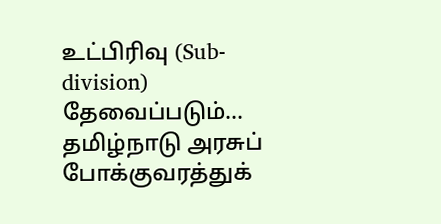உட்பிரிவு (Sub-division) தேவைப்படும்…
தமிழ்நாடு அரசுப் போக்குவரத்துக்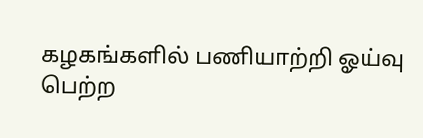கழகங்களில் பணியாற்றி ஓய்வு பெற்ற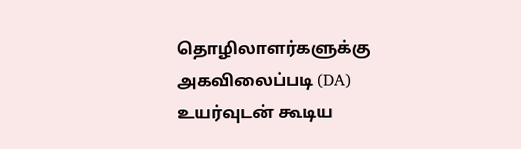தொழிலாளர்களுக்கு அகவிலைப்படி (DA) உயர்வுடன் கூடிய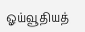ஓய்வூதியத்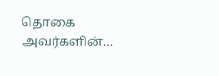தொகை அவர்களின்…